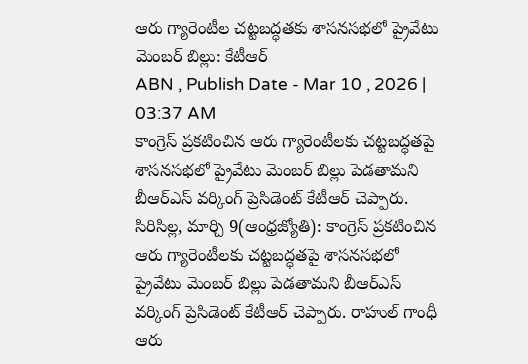ఆరు గ్యారెంటీల చట్టబద్ధతకు శాసనసభలో ప్రైవేటు మెంబర్ బిల్లు: కేటీఆర్
ABN , Publish Date - Mar 10 , 2026 | 03:37 AM
కాంగ్రెస్ ప్రకటించిన ఆరు గ్యారెంటీలకు చట్టబద్ధతపై శాసనసభలో ప్రైవేటు మెంబర్ బిల్లు పెడతామని బీఆర్ఎస్ వర్కింగ్ ప్రెసిడెంట్ కేటీఆర్ చెప్పారు.
సిరిసిల్ల, మార్చి 9(ఆంధ్రజ్యోతి): కాంగ్రెస్ ప్రకటించిన ఆరు గ్యారెంటీలకు చట్టబద్ధతపై శాసనసభలో ప్రైవేటు మెంబర్ బిల్లు పెడతామని బీఆర్ఎస్ వర్కింగ్ ప్రెసిడెంట్ కేటీఆర్ చెప్పారు. రాహుల్ గాంధీ ఆరు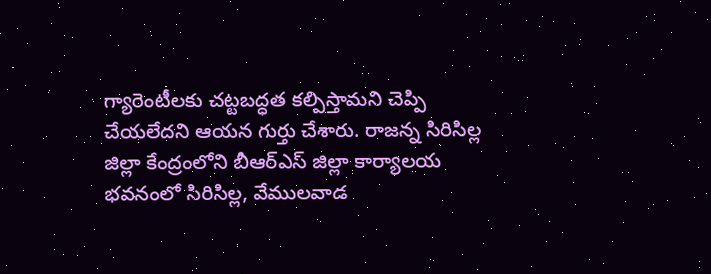గ్యారెంటీలకు చట్టబద్ధత కల్పిస్తామని చెప్పి చేయలేదని ఆయన గుర్తు చేశారు. రాజన్న సిరిసిల్ల జిల్లా కేంద్రంలోని బీఆర్ఎస్ జిల్లా కార్యాలయ భవనంలో సిరిసిల్ల, వేములవాడ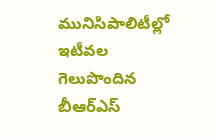మునిసిపాలిటీల్లో ఇటీవల గెలుపొందిన బీఆర్ఎస్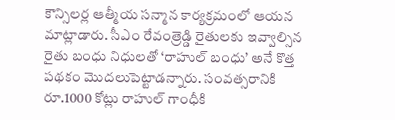కౌన్సిలర్ల ఆత్మీయ సన్మాన కార్యక్రమంలో ఆయన మాట్లాడారు. సీఎం రేవంత్రెడ్డి రైతులకు ఇవ్వాల్సిన రైతు బంధు నిధులతో ‘రాహుల్ బంధు’ అనే కొత్త పథకం మొదలుపెట్టాడన్నారు. సంవత్సరానికి రూ.1000 కోట్లు రాహుల్ గాంధీకి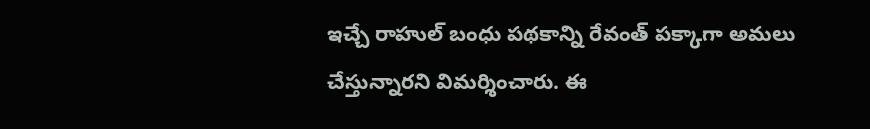ఇచ్చే రాహుల్ బంధు పథకాన్ని రేవంత్ పక్కాగా అమలు చేస్తున్నారని విమర్శించారు. ఈ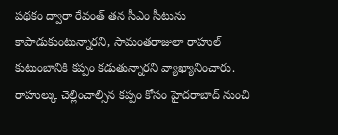పథకం ద్వారా రేవంత్ తన సీఎం సీటును కాపాడుకుంటున్నారని, సామంతరాజులా రాహుల్ కుటుంబానికి కప్పం కడుతున్నారని వ్యాఖ్యానించారు. రాహుల్కు చెల్లించాల్సిన కప్పం కోసం హైదరాబాద్ నుంచి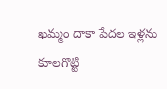ఖమ్మం దాకా పేదల ఇళ్లను కూలగొట్టి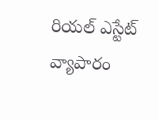రియల్ ఎస్టేట్ వ్యాపారం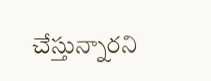చేస్తున్నారని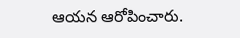ఆయన ఆరోపించారు.